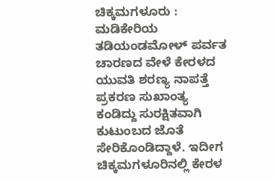ಚಿಕ್ಕಮಗಳೂರು : ಮಡಿಕೇರಿಯ ತಡಿಯಂಡಮೋಳ್ ಪರ್ವತ ಚಾರಣದ ವೇಳೆ ಕೇರಳದ ಯುವತಿ ಶರಣ್ಯ ನಾಪತ್ತೆ ಪ್ರಕರಣ ಸುಖಾಂತ್ಯ ಕಂಡಿದ್ದು ಸುರಕ್ಷಿತವಾಗಿ ಕುಟುಂಬದ ಜೊತೆ ಸೇರಿಕೊಂಡಿದ್ದಾಳೆ. ಇದೀಗ ಚಿಕ್ಕಮಗಳೂರಿನಲ್ಲಿ ಕೇರಳ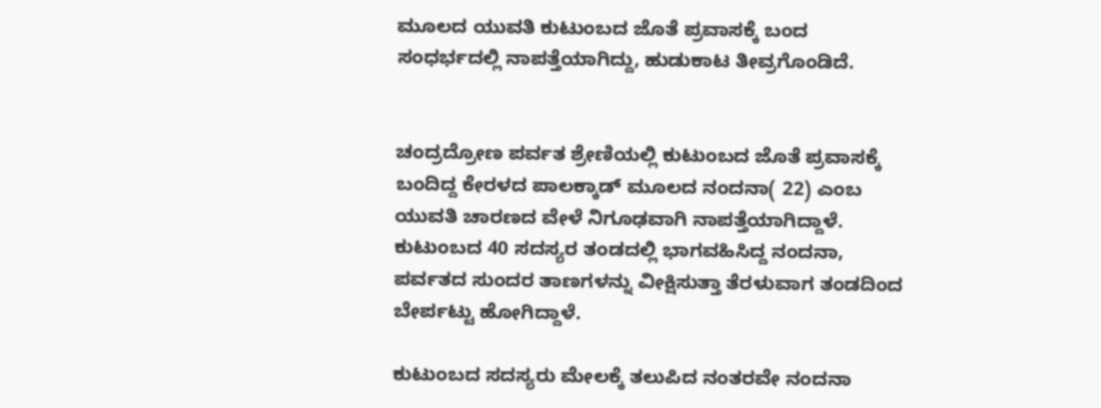ಮೂಲದ ಯುವತಿ ಕುಟುಂಬದ ಜೊತೆ ಪ್ರವಾಸಕ್ಕೆ ಬಂದ ಸಂಧರ್ಭದಲ್ಲಿ ನಾಪತ್ತೆಯಾಗಿದ್ದು, ಹುಡುಕಾಟ ತೀವ್ರಗೊಂಡಿದೆ.


ಚಂದ್ರದ್ರೋಣ ಪರ್ವತ ಶ್ರೇಣಿಯಲ್ಲಿ ಕುಟುಂಬದ ಜೊತೆ ಪ್ರವಾಸಕ್ಕೆ ಬಂದಿದ್ದ ಕೇರಳದ ಪಾಲಕ್ಕಾಡ್ ಮೂಲದ ನಂದನಾ( 22) ಎಂಬ ಯುವತಿ ಚಾರಣದ ವೇಳೆ ನಿಗೂಢವಾಗಿ ನಾಪತ್ತೆಯಾಗಿದ್ದಾಳೆ. ಕುಟುಂಬದ 40 ಸದಸ್ಯರ ತಂಡದಲ್ಲಿ ಭಾಗವಹಿಸಿದ್ದ ನಂದನಾ, ಪರ್ವತದ ಸುಂದರ ತಾಣಗಳನ್ನು ವೀಕ್ಷಿಸುತ್ತಾ ತೆರಳುವಾಗ ತಂಡದಿಂದ ಬೇರ್ಪಟ್ಟು ಹೋಗಿದ್ದಾಳೆ.

ಕುಟುಂಬದ ಸದಸ್ಯರು ಮೇಲಕ್ಕೆ ತಲುಪಿದ ನಂತರವೇ ನಂದನಾ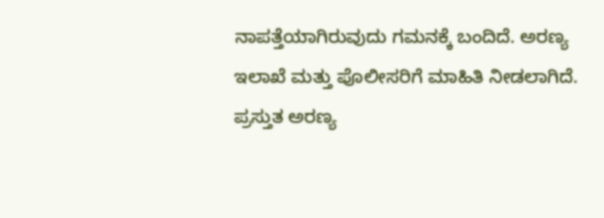ನಾಪತ್ತೆಯಾಗಿರುವುದು ಗಮನಕ್ಕೆ ಬಂದಿದೆ. ಅರಣ್ಯ ಇಲಾಖೆ ಮತ್ತು ಪೊಲೀಸರಿಗೆ ಮಾಹಿತಿ ನೀಡಲಾಗಿದೆ. ಪ್ರಸ್ತುತ ಅರಣ್ಯ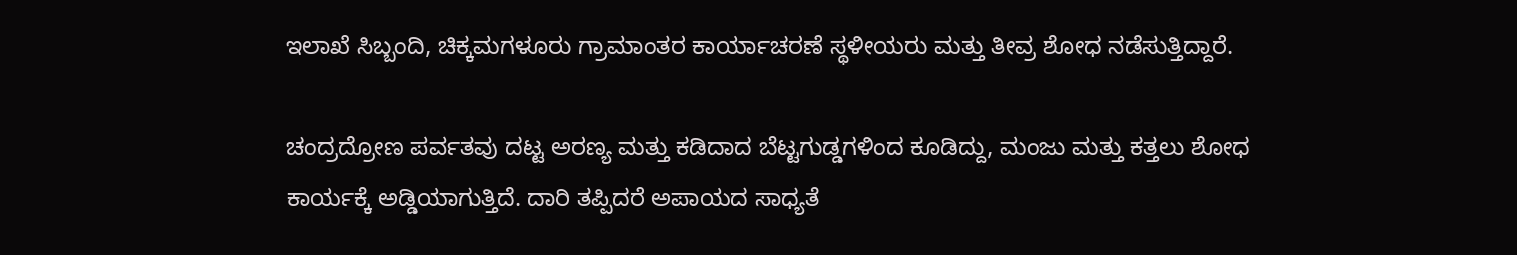ಇಲಾಖೆ ಸಿಬ್ಬಂದಿ, ಚಿಕ್ಕಮಗಳೂರು ಗ್ರಾಮಾಂತರ ಕಾರ್ಯಾಚರಣೆ ಸ್ಥಳೀಯರು ಮತ್ತು ತೀವ್ರ ಶೋಧ ನಡೆಸುತ್ತಿದ್ದಾರೆ.

ಚಂದ್ರದ್ರೋಣ ಪರ್ವತವು ದಟ್ಟ ಅರಣ್ಯ ಮತ್ತು ಕಡಿದಾದ ಬೆಟ್ಟಗುಡ್ಡಗಳಿಂದ ಕೂಡಿದ್ದು, ಮಂಜು ಮತ್ತು ಕತ್ತಲು ಶೋಧ ಕಾರ್ಯಕ್ಕೆ ಅಡ್ಡಿಯಾಗುತ್ತಿದೆ. ದಾರಿ ತಪ್ಪಿದರೆ ಅಪಾಯದ ಸಾಧ್ಯತೆ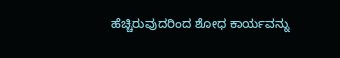ಹೆಚ್ಚಿರುವುದರಿಂದ ಶೋಧ ಕಾರ್ಯವನ್ನು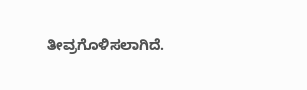ತೀವ್ರಗೊಳಿಸಲಾಗಿದೆ.